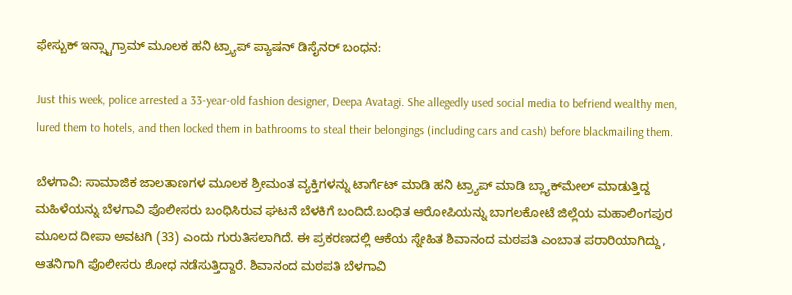ಫೇಸ್ಬುಕ್ ಇನ್ಸ್ಟಾಗ್ರಾಮ್ ಮೂಲಕ ಹನಿ ಟ್ರ್ಯಾಪ್ ಪ್ಯಾಷನ್ ಡಿಸೈನರ್ ಬಂಧನ:

Just this week, police arrested a 33-year-old fashion designer, Deepa Avatagi. She allegedly used social media to befriend wealthy men, lured them to hotels, and then locked them in bathrooms to steal their belongings (including cars and cash) before blackmailing them.

ಬೆಳಗಾವಿ: ಸಾಮಾಜಿಕ ಜಾಲತಾಣಗಳ ಮೂಲಕ ಶ್ರೀಮಂತ ವ್ಯಕ್ತಿಗಳನ್ನು ಟಾರ್ಗೆಟ್ ಮಾಡಿ ಹನಿ ಟ್ರ್ಯಾಪ್ ಮಾಡಿ ಬ್ಲ್ಯಾಕ್‌ಮೇಲ್ ಮಾಡುತ್ತಿದ್ದ ಮಹಿಳೆಯನ್ನು ಬೆಳಗಾವಿ ಪೊಲೀಸರು ಬಂಧಿಸಿರುವ ಘಟನೆ ಬೆಳಕಿಗೆ ಬಂದಿದೆ.ಬಂಧಿತ ಆರೋಪಿಯನ್ನು ಬಾಗಲಕೋಟೆ ಜಿಲ್ಲೆಯ ಮಹಾಲಿಂಗಪುರ ಮೂಲದ ದೀಪಾ ಅವಟಗಿ (33) ಎಂದು ಗುರುತಿಸಲಾಗಿದೆ. ಈ ಪ್ರಕರಣದಲ್ಲಿ ಆಕೆಯ ಸ್ನೇಹಿತ ಶಿವಾನಂದ ಮಠಪತಿ ಎಂಬಾತ ಪರಾರಿಯಾಗಿದ್ದು, ಆತನಿಗಾಗಿ ಪೊಲೀಸರು ಶೋಧ ನಡೆಸುತ್ತಿದ್ದಾರೆ. ಶಿವಾನಂದ ಮಠಪತಿ ಬೆಳಗಾವಿ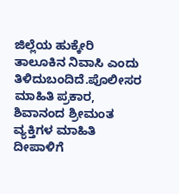ಜಿಲ್ಲೆಯ ಹುಕ್ಕೇರಿ ತಾಲೂಕಿನ ನಿವಾಸಿ ಎಂದು ತಿಳಿದುಬಂದಿದೆ.ಪೊಲೀಸರ ಮಾಹಿತಿ ಪ್ರಕಾರ, ಶಿವಾನಂದ ಶ್ರೀಮಂತ ವ್ಯಕ್ತಿಗಳ ಮಾಹಿತಿ ದೀಪಾಳಿಗೆ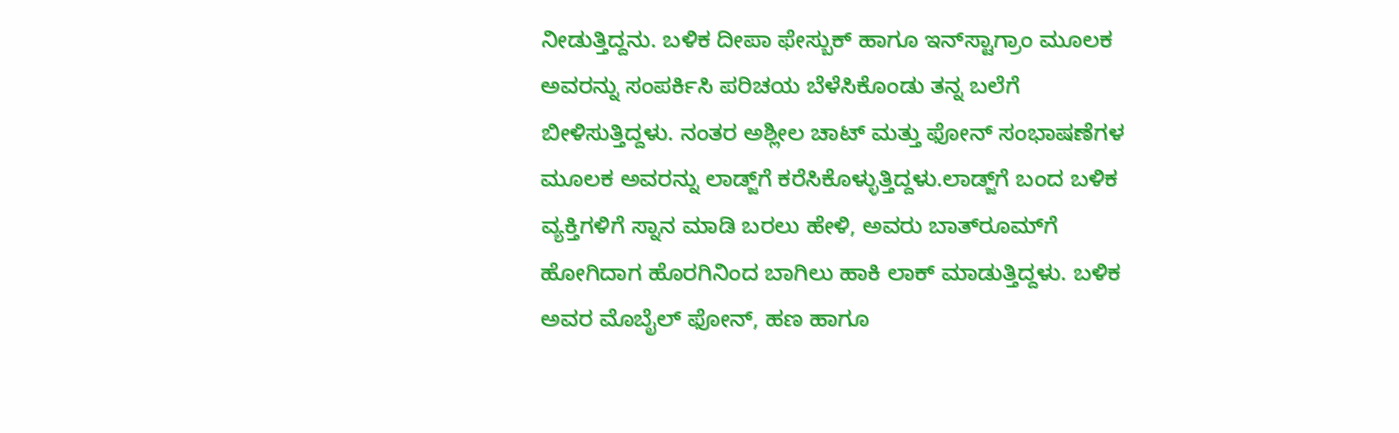ನೀಡುತ್ತಿದ್ದನು. ಬಳಿಕ ದೀಪಾ ಫೇಸ್ಬುಕ್ ಹಾಗೂ ಇನ್‌ಸ್ಟಾಗ್ರಾಂ ಮೂಲಕ ಅವರನ್ನು ಸಂಪರ್ಕಿಸಿ ಪರಿಚಯ ಬೆಳೆಸಿಕೊಂಡು ತನ್ನ ಬಲೆಗೆ ಬೀಳಿಸುತ್ತಿದ್ದಳು. ನಂತರ ಅಶ್ಲೀಲ ಚಾಟ್ ಮತ್ತು ಫೋನ್ ಸಂಭಾಷಣೆಗಳ ಮೂಲಕ ಅವರನ್ನು ಲಾಡ್ಜ್‌ಗೆ ಕರೆಸಿಕೊಳ್ಳುತ್ತಿದ್ದಳು.ಲಾಡ್ಜ್‌ಗೆ ಬಂದ ಬಳಿಕ ವ್ಯಕ್ತಿಗಳಿಗೆ ಸ್ನಾನ ಮಾಡಿ ಬರಲು ಹೇಳಿ, ಅವರು ಬಾತ್‌ರೂಮ್‌ಗೆ ಹೋಗಿದಾಗ ಹೊರಗಿನಿಂದ ಬಾಗಿಲು ಹಾಕಿ ಲಾಕ್ ಮಾಡುತ್ತಿದ್ದಳು. ಬಳಿಕ ಅವರ ಮೊಬೈಲ್ ಫೋನ್, ಹಣ ಹಾಗೂ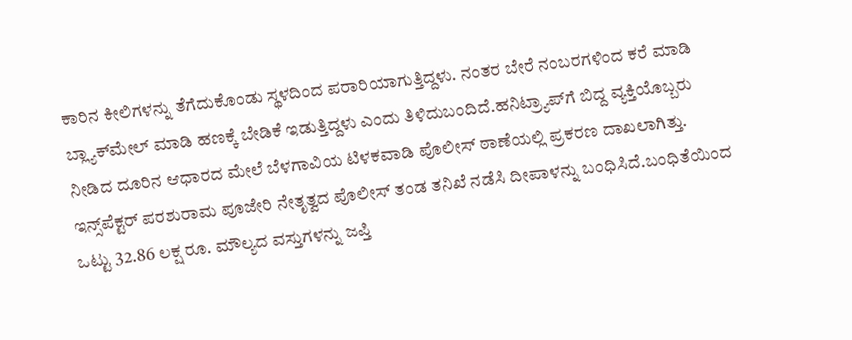ಕಾರಿನ ಕೀಲಿಗಳನ್ನು ತೆಗೆದುಕೊಂಡು ಸ್ಥಳದಿಂದ ಪರಾರಿಯಾಗುತ್ತಿದ್ದಳು. ನಂತರ ಬೇರೆ ನಂಬರಗಳಿಂದ ಕರೆ ಮಾಡಿ ಬ್ಲ್ಯಾಕ್‌ಮೇಲ್ ಮಾಡಿ ಹಣಕ್ಕೆ ಬೇಡಿಕೆ ಇಡುತ್ತಿದ್ದಳು ಎಂದು ತಿಳಿದುಬಂದಿದೆ.ಹನಿಟ್ರ್ಯಾಪ್‌ಗೆ ಬಿದ್ದ ವ್ಯಕ್ತಿಯೊಬ್ಬರು ನೀಡಿದ ದೂರಿನ ಆಧಾರದ ಮೇಲೆ ಬೆಳಗಾವಿಯ ಟಿಳಕವಾಡಿ ಪೊಲೀಸ್ ಠಾಣೆಯಲ್ಲಿ ಪ್ರಕರಣ ದಾಖಲಾಗಿತ್ತು. ಇನ್ಸ್‌ಪೆಕ್ಟರ್ ಪರಶುರಾಮ ಪೂಜೇರಿ ನೇತೃತ್ವದ ಪೊಲೀಸ್ ತಂಡ ತನಿಖೆ ನಡೆಸಿ ದೀಪಾಳನ್ನು ಬಂಧಿಸಿದೆ.ಬಂಧಿತೆಯಿಂದ ಒಟ್ಟು 32.86 ಲಕ್ಷ ರೂ. ಮೌಲ್ಯದ ವಸ್ತುಗಳನ್ನು ಜಪ್ತಿ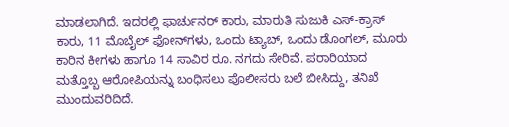ಮಾಡಲಾಗಿದೆ. ಇದರಲ್ಲಿ ಫಾರ್ಚುನರ್ ಕಾರು, ಮಾರುತಿ ಸುಜುಕಿ ಎಸ್-ಕ್ರಾಸ್ ಕಾರು, 11 ಮೊಬೈಲ್ ಫೋನ್‌ಗಳು, ಒಂದು ಟ್ಯಾಬ್, ಒಂದು ಡೊಂಗಲ್, ಮೂರು ಕಾರಿನ ಕೀಗಳು ಹಾಗೂ 14 ಸಾವಿರ ರೂ. ನಗದು ಸೇರಿವೆ. ಪರಾರಿಯಾದ ಮತ್ತೊಬ್ಬ ಆರೋಪಿಯನ್ನು ಬಂಧಿಸಲು ಪೊಲೀಸರು ಬಲೆ ಬೀಸಿದ್ದು, ತನಿಖೆ ಮುಂದುವರಿದಿದೆ.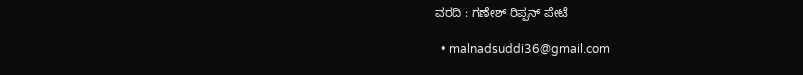ವರದಿ : ಗಣೇಶ್ ರಿಪ್ಪನ್ ಪೇಟೆ

  • malnadsuddi36@gmail.com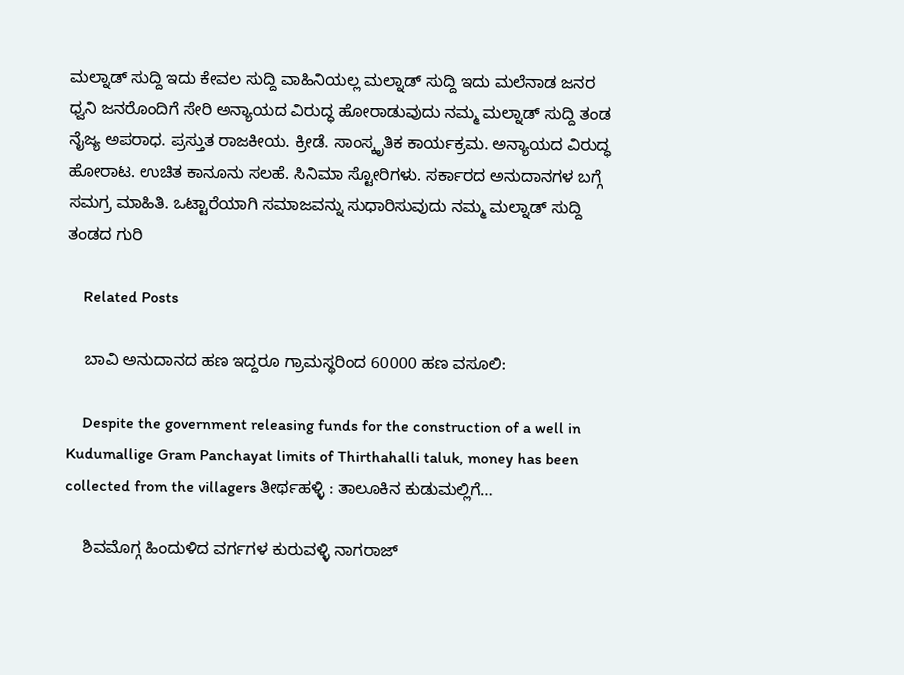ಮಲ್ನಾಡ್ ಸುದ್ದಿ ಇದು ಕೇವಲ ಸುದ್ದಿ ವಾಹಿನಿಯಲ್ಲ ಮಲ್ನಾಡ್ ಸುದ್ದಿ ಇದು ಮಲೆನಾಡ ಜನರ ಧ್ವನಿ ಜನರೊಂದಿಗೆ ಸೇರಿ ಅನ್ಯಾಯದ ವಿರುದ್ಧ ಹೋರಾಡುವುದು ನಮ್ಮ ಮಲ್ನಾಡ್ ಸುದ್ದಿ ತಂಡ ನೈಜ್ಯ ಅಪರಾಧ. ಪ್ರಸ್ತುತ ರಾಜಕೀಯ. ಕ್ರೀಡೆ. ಸಾಂಸ್ಕೃತಿಕ ಕಾರ್ಯಕ್ರಮ. ಅನ್ಯಾಯದ ವಿರುದ್ಧ ಹೋರಾಟ. ಉಚಿತ ಕಾನೂನು ಸಲಹೆ. ಸಿನಿಮಾ ಸ್ಟೋರಿಗಳು. ಸರ್ಕಾರದ ಅನುದಾನಗಳ ಬಗ್ಗೆ ಸಮಗ್ರ ಮಾಹಿತಿ. ಒಟ್ಟಾರೆಯಾಗಿ ಸಮಾಜವನ್ನು ಸುಧಾರಿಸುವುದು ನಮ್ಮ ಮಲ್ನಾಡ್ ಸುದ್ದಿ ತಂಡದ ಗುರಿ

    Related Posts

    ಬಾವಿ ಅನುದಾನದ ಹಣ ಇದ್ದರೂ ಗ್ರಾಮಸ್ಥರಿಂದ 60000 ಹಣ ವಸೂಲಿ:

    Despite the government releasing funds for the construction of a well in Kudumallige Gram Panchayat limits of Thirthahalli taluk, money has been collected from the villagers ತೀರ್ಥಹಳ್ಳಿ : ತಾಲೂಕಿನ ಕುಡುಮಲ್ಲಿಗೆ…

    ಶಿವಮೊಗ್ಗ ಹಿಂದುಳಿದ ವರ್ಗಗಳ ಕುರುವಳ್ಳಿ ನಾಗರಾಜ್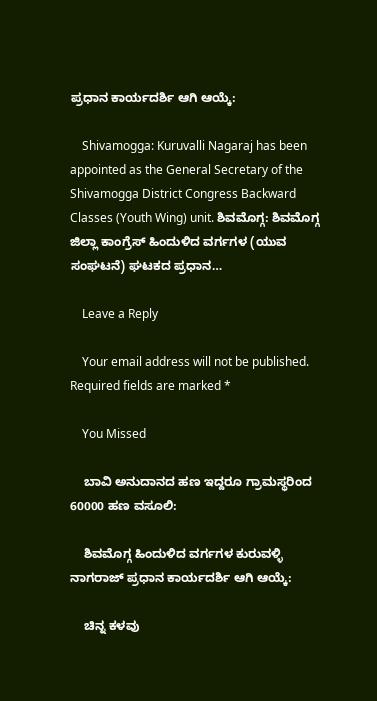ಪ್ರಧಾನ ಕಾರ್ಯದರ್ಶಿ ಆಗಿ ಆಯ್ಕೆ:

    Shivamogga: Kuruvalli Nagaraj has been appointed as the General Secretary of the Shivamogga District Congress Backward Classes (Youth Wing) unit. ಶಿವಮೊಗ್ಗ: ಶಿವಮೊಗ್ಗ ಜಿಲ್ಲಾ ಕಾಂಗ್ರೆಸ್ ಹಿಂದುಳಿದ ವರ್ಗಗಳ (ಯುವ ಸಂಘಟನೆ) ಘಟಕದ ಪ್ರಧಾನ…

    Leave a Reply

    Your email address will not be published. Required fields are marked *

    You Missed

    ಬಾವಿ ಅನುದಾನದ ಹಣ ಇದ್ದರೂ ಗ್ರಾಮಸ್ಥರಿಂದ 60000 ಹಣ ವಸೂಲಿ:

    ಶಿವಮೊಗ್ಗ ಹಿಂದುಳಿದ ವರ್ಗಗಳ ಕುರುವಳ್ಳಿ ನಾಗರಾಜ್ ಪ್ರಧಾನ ಕಾರ್ಯದರ್ಶಿ ಆಗಿ ಆಯ್ಕೆ:

    ಚಿನ್ನ ಕಳವು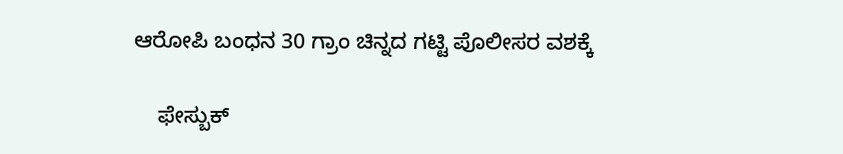ಆರೋಪಿ ಬಂಧನ 30 ಗ್ರಾಂ ಚಿನ್ನದ ಗಟ್ಟಿ ಪೊಲೀಸರ ವಶಕ್ಕೆ

    ಫೇಸ್ಬುಕ್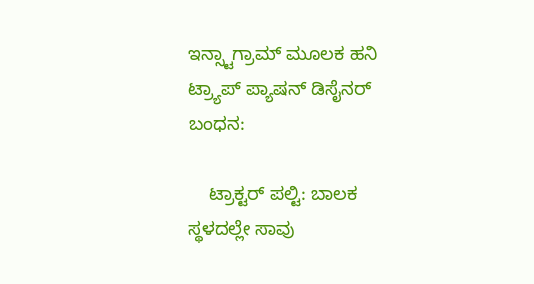ಇನ್ಸ್ಟಾಗ್ರಾಮ್ ಮೂಲಕ ಹನಿ ಟ್ರ್ಯಾಪ್ ಪ್ಯಾಷನ್ ಡಿಸೈನರ್ ಬಂಧನ:

    ಟ್ರಾಕ್ಟರ್ ಪಲ್ಟಿ: ಬಾಲಕ ಸ್ಥಳದಲ್ಲೇ ಸಾವು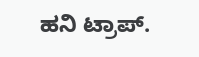ಹನಿ ಟ್ರಾಪ್.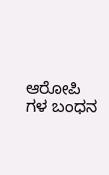ಆರೋಪಿ ಗಳ ಬಂಧನ